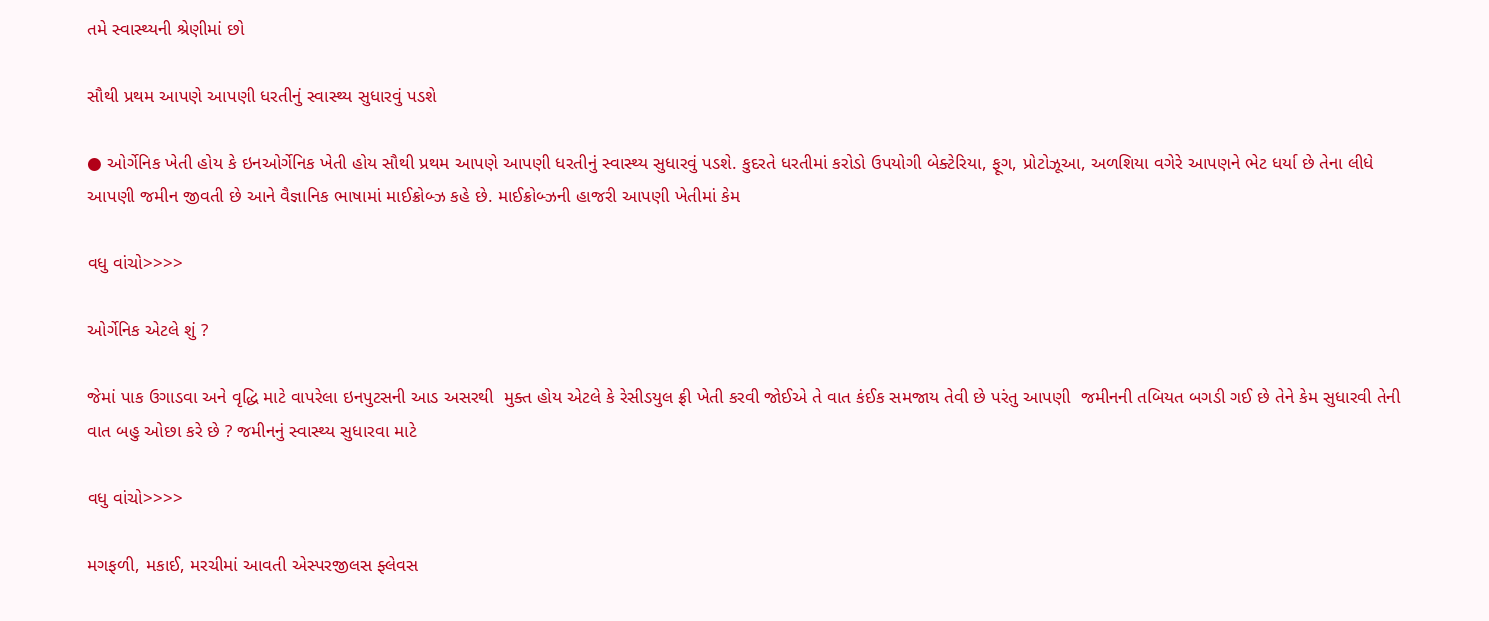તમે સ્વાસ્થ્યની શ્રેણીમાં છો

સૌથી પ્રથમ આપણે આપણી ધરતીનું સ્વાસ્થ્ય સુધારવું પડશે

● ઓર્ગેનિક ખેતી હોય કે ઇનઓર્ગેનિક ખેતી હોય સૌથી પ્રથમ આપણે આપણી ધરતીનું સ્વાસ્થ્ય સુધારવું પડશે. કુદરતે ધરતીમાં કરોડો ઉપયોગી બેક્ટેરિયા, ફૂગ, પ્રોટોઝૂઆ, અળશિયા વગેરે આપણને ભેટ ધર્યા છે તેના લીધે આપણી જમીન જીવતી છે આને વૈજ્ઞાનિક ભાષામાં માઈક્રોબ્ઝ કહે છે. માઈક્રોબ્ઝની હાજરી આપણી ખેતીમાં કેમ

વધુ વાંચો>>>>

ઓર્ગેનિક એટલે શું ?

જેમાં પાક ઉગાડવા અને વૃદ્ધિ માટે વાપરેલા ઇનપુટસની આડ અસરથી  મુક્ત હોય એટલે કે રેસીડયુલ ફ્રી ખેતી કરવી જોઈએ તે વાત કંઈક સમજાય તેવી છે પરંતુ આપણી  જમીનની તબિયત બગડી ગઈ છે તેને કેમ સુધારવી તેની વાત બહુ ઓછા કરે છે ? જમીનનું સ્વાસ્થ્ય સુધારવા માટે

વધુ વાંચો>>>>

મગફળી, મકાઈ, મરચીમાં આવતી એસ્પરજીલસ ફ્લેવસ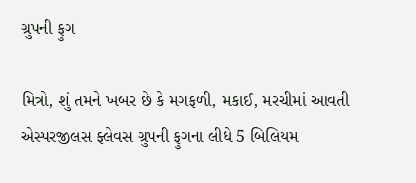ગ્રુપની ફુગ

મિત્રો, શું તમને ખબર છે કે મગફળી, મકાઈ, મરચીમાં આવતી એસ્પરજીલસ ફ્લેવસ ગ્રુપની ફુગના લીધે 5 બિલિયમ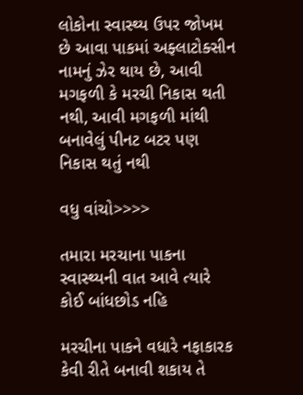લોકોના સ્વાસ્થ્ય ઉપર જોખમ છે આવા પાકમાં અફ્લાટોક્સીન નામનું ઝેર થાય છે, આવી મગફળી કે મરચી નિકાસ થતી નથી, આવી મગફળી માંથી બનાવેલું પીનટ બટર પણ નિકાસ થતું નથી

વધુ વાંચો>>>>

તમારા મરચાના પાકના સ્વાસ્થ્યની વાત આવે ત્યારે કોઈ બાંધછોડ નહિ

મરચીના પાકને વધારે નફાકારક કેવી રીતે બનાવી શકાય તે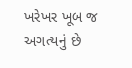ખરેખર ખૂબ જ અગત્યનું છે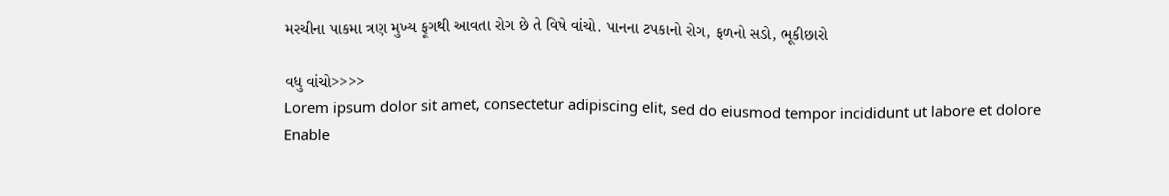મરચીના પાકમા ત્રણ મુખ્ય ફૂગથી આવતા રોગ છે તે વિષે વાંચો. પાનના ટપકાનો રોગ, ફળનો સડો, ભૂકીછારો

વધુ વાંચો>>>>
Lorem ipsum dolor sit amet, consectetur adipiscing elit, sed do eiusmod tempor incididunt ut labore et dolore
Enable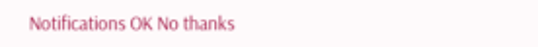Notifications OK No thanks